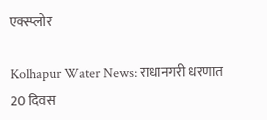एक्स्प्लोर

Kolhapur Water News: राधानगरी धरणात 20 दिवस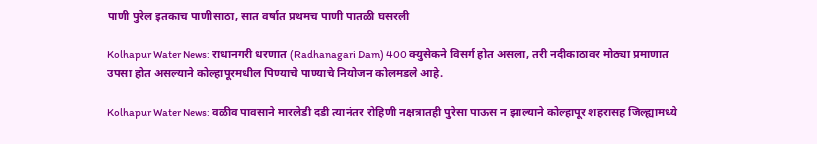पाणी पुरेल इतकाच पाणीसाठा, सात वर्षात प्रथमच पाणी पातळी घसरली

Kolhapur Water News: राधानगरी धरणात (Radhanagari Dam) 400 क्युसेकने विसर्ग होत असला, तरी नदीकाठावर मोठ्या प्रमाणात उपसा होत असल्याने कोल्हापूरमधील पिण्याचे पाण्याचे नियोजन कोलमडले आहे.

Kolhapur Water News: वळीव पावसाने मारलेडी दडी त्यानंतर रोहिणी नक्षत्रातही पुरेसा पाऊस न झाल्याने कोल्हापूर शहरासह जिल्ह्यामध्ये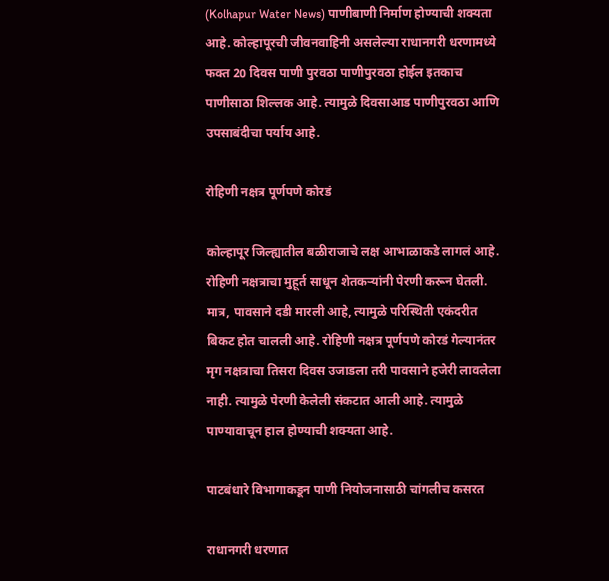(Kolhapur Water News) पाणीबाणी निर्माण होण्याची शक्यता आहे. कोल्हापूरची जीवनवाहिनी असलेल्या राधानगरी धरणामध्ये फक्त 20 दिवस पाणी पुरवठा पाणीपुरवठा होईल इतकाच पाणीसाठा शिल्लक आहे. त्यामुळे दिवसाआड पाणीपुरवठा आणि उपसाबंदीचा पर्याय आहे.

रोहिणी नक्षत्र पूर्णपणे कोरडं

कोल्हापूर जिल्ह्यातील बळीराजाचे लक्ष आभाळाकडे लागलं आहे. रोहिणी नक्षत्राचा मुहूर्त साधून शेतकर्‍यांनी पेरणी करून घेतली. मात्र, पावसाने दडी मारली आहे, त्यामुळे परिस्थिती एकंदरीत बिकट होत चालली आहे. रोहिणी नक्षत्र पूर्णपणे कोरडं गेल्यानंतर मृग नक्षत्राचा तिसरा दिवस उजाडला तरी पावसाने हजेरी लावलेला नाही. त्यामुळे पेरणी केलेली संकटात आली आहे. त्यामुळे पाण्यावाचून हाल होण्याची शक्यता आहे.

पाटबंधारे विभागाकडून पाणी नियोजनासाठी चांगलीच कसरत

राधानगरी धरणात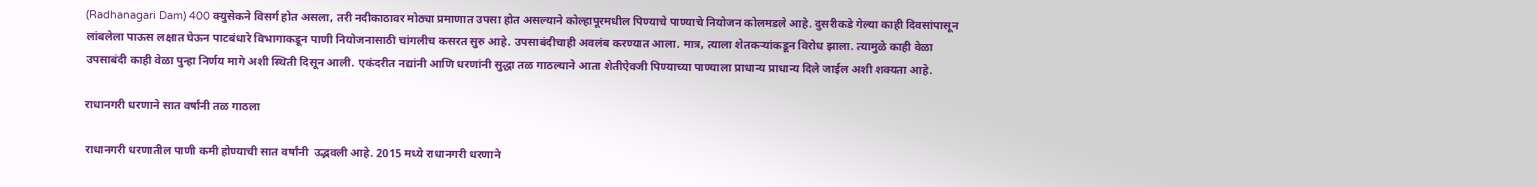(Radhanagari Dam) 400 क्युसेकने विसर्ग होत असला, तरी नदीकाठावर मोठ्या प्रमाणात उपसा होत असल्याने कोल्हापूरमधील पिण्याचे पाण्याचे नियोजन कोलमडले आहे. दुसरीकडे गेल्या काही दिवसांपासून लांबलेला पाऊस लक्षात घेऊन पाटबंधारे विभागाकडून पाणी नियोजनासाठी चांगलीच कसरत सुरु आहे. उपसाबंदीचाही अवलंब करण्यात आला. मात्र, त्याला शेतकऱ्यांकडून विरोध झाला. त्यामुळे काही वेळा उपसाबंदी काही वेळा पुन्हा निर्णय मागे अशी स्थिती दिसून आली. एकंदरीत नद्यांनी आणि धरणांनी सुद्धा तळ गाठल्याने आता शेतीऐवजी पिण्याच्या पाण्याला प्राधान्य प्राधान्य दिले जाईल अशी शक्यता आहे.

राधानगरी धरणाने सात वर्षांनी तळ गाठला

राधानगरी धरणातील पाणी कमी होण्याची सात वर्षांनी  उद्भवली आहे. 2015 मध्ये राधानगरी धरणाने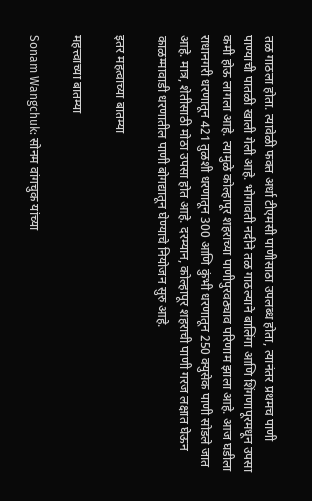तळ गाठला होता. त्यावेळी फक्त अर्धा टीएमसी पाणीसाठा उपलब्ध होता, त्यानंतर प्रथमच पाणी पाण्याची पातळी खाली गेली आहे. भोगावती नदीने तळ गाठल्याने बालिंगा आणि शिंगणापूरमधून उपसा कमी होऊ लागला आहे. त्यामुळे कोल्हापूर शहराच्या पाणीपुरवठ्याव परिणाम झाला आहे. आज घडीला राधानगरी धरणातून 421 तुळशी धरणातून 300 आणि कुंभी धरणातून 250 क्युसेक पाणी सोडले जात आहे. मात्र, शेतीसाठी मोठा उपसा होत आहे. दरम्यान, कोल्हापूर शहराची पाणी गरज लक्षात घेऊन काळम्मावाडी धरणातील पाणी बोगद्यातून घेण्याचे नियोजन सुरु आहे.

इतर महत्वाच्या बातम्या

महत्त्वाच्या बातम्या

Sonam Wangchuk: सोनम वांगचुक यांच्या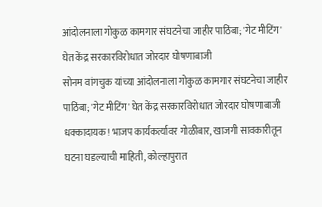आंदोलनाला गोकुळ कामगार संघटनेचा जाहीर पाठिंबा; 'गेट मीटिंग' घेत केंद्र सरकारविरोधात जोरदार घोषणाबाजी
सोनम वांगचुक यांच्या आंदोलनाला गोकुळ कामगार संघटनेचा जाहीर पाठिंबा; 'गेट मीटिंग' घेत केंद्र सरकारविरोधात जोरदार घोषणाबाजी
धक्कादायक! भाजप कार्यकर्त्यावर गोळीबार, खाजगी सावकारीतून घटना घडल्याची माहिती, कोल्हापुरात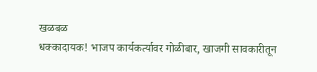खळबळ
धक्कादायक! भाजप कार्यकर्त्यावर गोळीबार, खाजगी सावकारीतून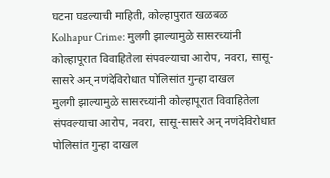घटना घडल्याची माहिती, कोल्हापुरात खळबळ
Kolhapur Crime: मुलगी झाल्यामुळे सासरच्यांनी कोल्हापूरात विवाहितेला संपवल्याचा आरोप, नवरा, सासू-सासरे अन् नणंदेविरोधात पोलिसांत गुन्हा दाखल
मुलगी झाल्यामुळे सासरच्यांनी कोल्हापूरात विवाहितेला संपवल्याचा आरोप, नवरा, सासू-सासरे अन् नणंदेविरोधात पोलिसांत गुन्हा दाखल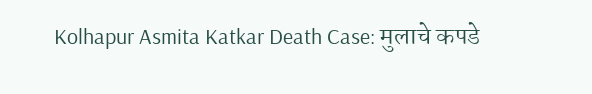Kolhapur Asmita Katkar Death Case: मुलाचे कपडे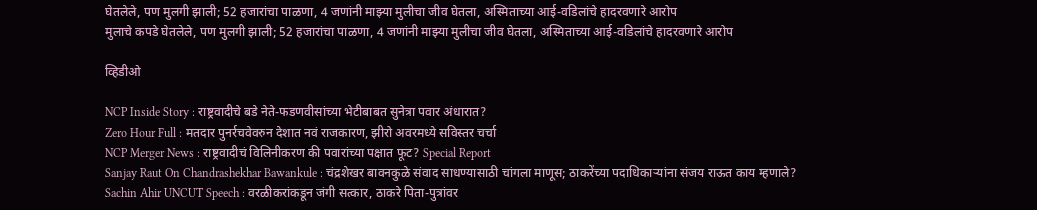घेतलेले, पण मुलगी झाली; 52 हजारांचा पाळणा, 4 जणांनी माझ्या मुलीचा जीव घेतला, अस्मिताच्या आई-वडिलांचे हादरवणारे आरोप
मुलाचे कपडे घेतलेले, पण मुलगी झाली; 52 हजारांचा पाळणा, 4 जणांनी माझ्या मुलीचा जीव घेतला, अस्मिताच्या आई-वडिलांचे हादरवणारे आरोप

व्हिडीओ

NCP Inside Story : राष्ट्रवादीचे बडे नेते-फडणवीसांच्या भेटीबाबत सुनेत्रा पवार अंधारात?
Zero Hour Full : मतदार पुनर्रचवेवरुन देशात नवं राजकारण, झीरो अवरमध्ये सविस्तर चर्चा
NCP Merger News : राष्ट्रवादीचं विलिनीकरण की पवारांच्या पक्षात फूट? Special Report
Sanjay Raut On Chandrashekhar Bawankule : चंद्रशेखर बावनकुळे संवाद साधण्यासाठी चांगला माणूस; ठाकरेंच्या पदाधिकाऱ्यांना संजय राऊत काय म्हणाले?
Sachin Ahir UNCUT Speech : वरळीकरांकडून जंगी सत्कार, ठाकरे पिता-पुत्रांवर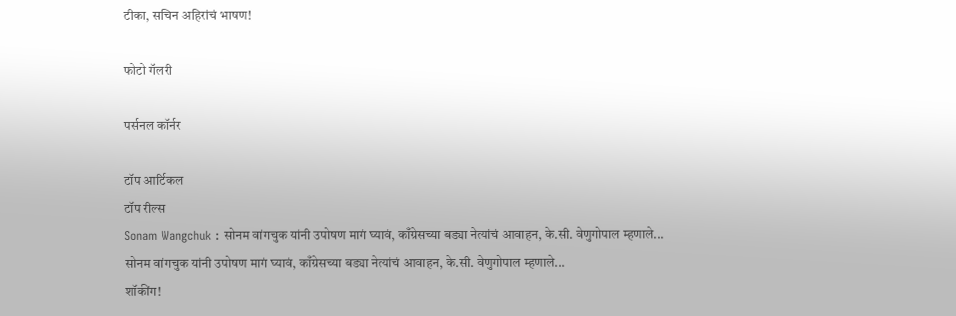टीका, सचिन अहिरांचं भाषण!

फोटो गॅलरी

पर्सनल कॉर्नर

टॉप आर्टिकल
टॉप रील्स
Sonam Wangchuk : सोनम वांगचुक यांनी उपोषण मागं घ्यावं, काँग्रेसच्या बड्या नेत्यांचं आवाहन, के.सी. वेणुगोपाल म्हणाले...
सोनम वांगचुक यांनी उपोषण मागं घ्यावं, काँग्रेसच्या बड्या नेत्यांचं आवाहन, के.सी. वेणुगोपाल म्हणाले...
शॉकींग!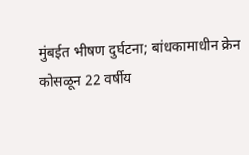मुंबईत भीषण दुर्घटना; बांधकामाधीन क्रेन कोसळून 22 वर्षीय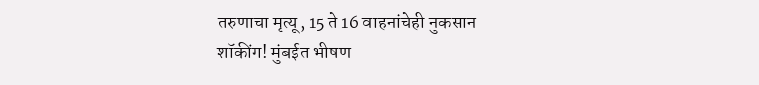तरुणाचा मृत्यू, 15 ते 16 वाहनांचेही नुकसान
शॉकींग! मुंबईत भीषण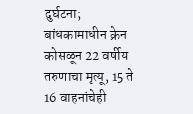दुर्घटना; बांधकामाधीन क्रेन कोसळून 22 वर्षीय तरुणाचा मृत्यू, 15 ते 16 वाहनांचेही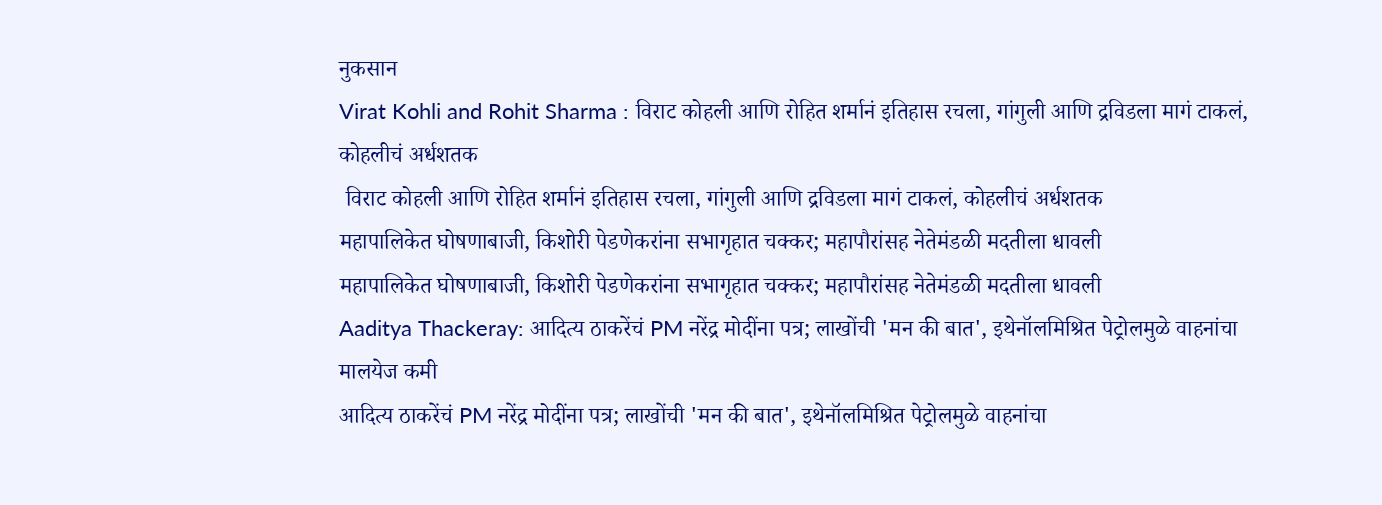नुकसान
Virat Kohli and Rohit Sharma : विराट कोहली आणि रोहित शर्मानं इतिहास रचला, गांगुली आणि द्रविडला मागं टाकलं, कोहलीचं अर्धशतक
 विराट कोहली आणि रोहित शर्मानं इतिहास रचला, गांगुली आणि द्रविडला मागं टाकलं, कोहलीचं अर्धशतक
महापालिकेत घोषणाबाजी, किशोरी पेडणेकरांना सभागृहात चक्कर; महापौरांसह नेतेमंडळी मदतीला धावली
महापालिकेत घोषणाबाजी, किशोरी पेडणेकरांना सभागृहात चक्कर; महापौरांसह नेतेमंडळी मदतीला धावली
Aaditya Thackeray: आदित्य ठाकरेंचं PM नरेंद्र मोदींना पत्र; लाखोंची 'मन की बात', इथेनॉलमिश्रित पेट्रोलमुळे वाहनांचा मालयेज कमी
आदित्य ठाकरेंचं PM नरेंद्र मोदींना पत्र; लाखोंची 'मन की बात', इथेनॉलमिश्रित पेट्रोलमुळे वाहनांचा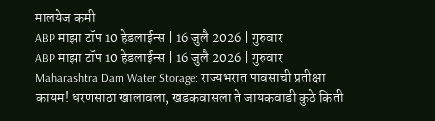मालयेज कमी
ABP माझा टॉप 10 हेडलाईन्स | 16 जुलै 2026 | गुरुवार
ABP माझा टॉप 10 हेडलाईन्स | 16 जुलै 2026 | गुरुवार
Maharashtra Dam Water Storage: राज्यभरात पावसाची प्रतीक्षा कायम! धरणसाठा खालावला, खडकवासला ते जायकवाडी कुठे किती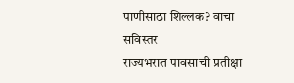पाणीसाठा शिल्लक? वाचा सविस्तर
राज्यभरात पावसाची प्रतीक्षा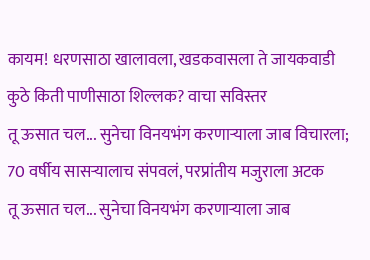कायम! धरणसाठा खालावला, खडकवासला ते जायकवाडी कुठे किती पाणीसाठा शिल्लक? वाचा सविस्तर
तू ऊसात चल... सुनेचा विनयभंग करणाऱ्याला जाब विचारला; 70 वर्षीय सासऱ्यालाच संपवलं, परप्रांतीय मजुराला अटक
तू ऊसात चल... सुनेचा विनयभंग करणाऱ्याला जाब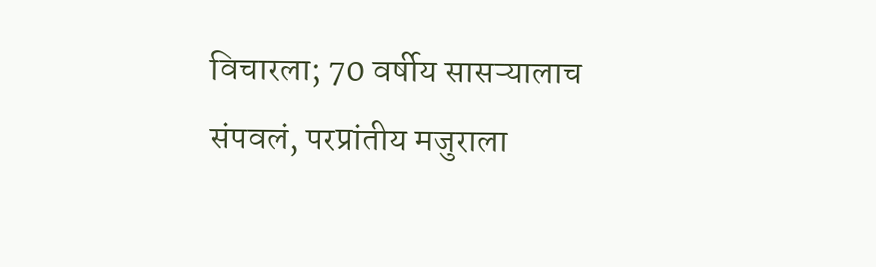विचारला; 70 वर्षीय सासऱ्यालाच संपवलं, परप्रांतीय मजुराला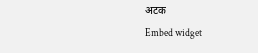अटक
Embed widget